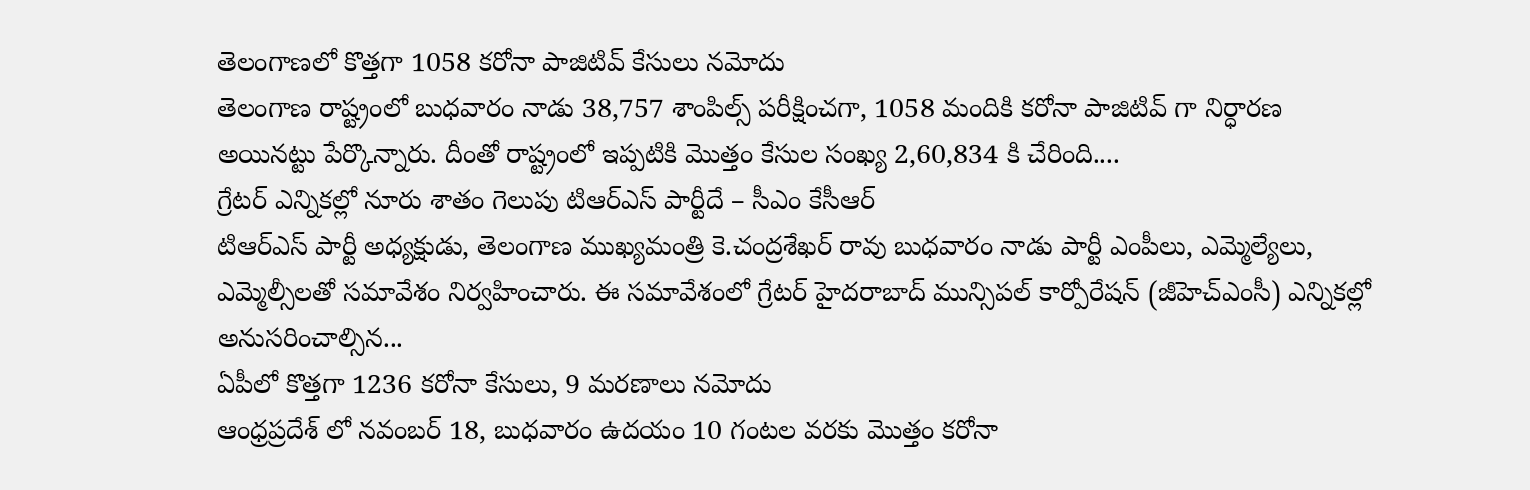తెలంగాణలో కొత్తగా 1058 కరోనా పాజిటివ్ కేసులు నమోదు
తెలంగాణ రాష్ట్రంలో బుధవారం నాడు 38,757 శాంపిల్స్ పరీక్షించగా, 1058 మందికి కరోనా పాజిటివ్ గా నిర్ధారణ అయినట్టు పేర్కొన్నారు. దీంతో రాష్ట్రంలో ఇప్పటికి మొత్తం కేసుల సంఖ్య 2,60,834 కి చేరింది....
గ్రేటర్ ఎన్నికల్లో నూరు శాతం గెలుపు టిఆర్ఎస్ పార్టీదే – సీఎం కేసీఆర్
టిఆర్ఎస్ పార్టీ అధ్యక్షుడు, తెలంగాణ ముఖ్యమంత్రి కె.చంద్రశేఖర్ రావు బుధవారం నాడు పార్టీ ఎంపీలు, ఎమ్మెల్యేలు, ఎమ్మెల్సీలతో సమావేశం నిర్వహించారు. ఈ సమావేశంలో గ్రేటర్ హైదరాబాద్ మున్సిపల్ కార్పోరేషన్ (జీహెచ్ఎంసీ) ఎన్నికల్లో అనుసరించాల్సిన...
ఏపీలో కొత్తగా 1236 కరోనా కేసులు, 9 మరణాలు నమోదు
ఆంధ్రప్రదేశ్ లో నవంబర్ 18, బుధవారం ఉదయం 10 గంటల వరకు మొత్తం కరోనా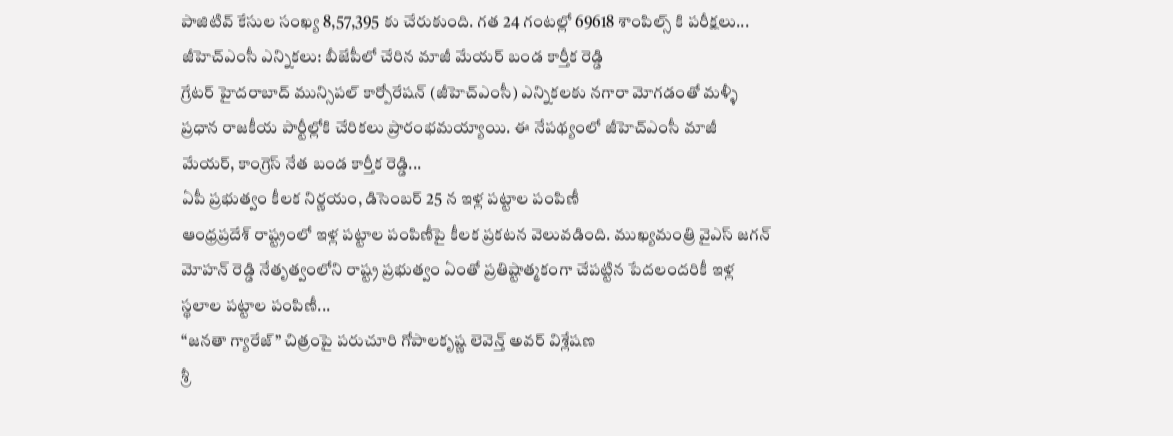పాజిటివ్ కేసుల సంఖ్య 8,57,395 కు చేరుకుంది. గత 24 గంటల్లో 69618 శాంపిల్స్ కి పరీక్షలు...
జీహెచ్ఎంసీ ఎన్నికలు: బీజేపీలో చేరిన మాజీ మేయర్ బండ కార్తీక రెడ్డి
గ్రేటర్ హైదరాబాద్ మున్సిపల్ కార్పోరేషన్ (జీహెచ్ఎంసీ) ఎన్నికలకు నగారా మోగడంతో మళ్ళీ ప్రధాన రాజకీయ పార్టీల్లోకి చేరికలు ప్రారంభమయ్యాయి. ఈ నేపథ్యంలో జీహెచ్ఎంసీ మాజీ మేయర్, కాంగ్రెస్ నేత బండ కార్తీక రెడ్డి...
ఏపీ ప్రభుత్వం కీలక నిర్ణయం, డిసెంబర్ 25 న ఇళ్ల పట్టాల పంపిణీ
ఆంధ్రప్రదేశ్ రాష్ట్రంలో ఇళ్ల పట్టాల పంపిణీపై కీలక ప్రకటన వెలువడింది. ముఖ్యమంత్రి వైఎస్ జగన్ మోహన్ రెడ్డి నేతృత్వంలోని రాష్ట్ర ప్రభుత్వం ఏంతో ప్రతిష్టాత్మకంగా చేపట్టిన పేదలందరికీ ఇళ్ల స్థలాల పట్టాల పంపిణీ...
“జనతా గ్యారేజ్” చిత్రంపై పరుచూరి గోపాలకృష్ణ లెవెన్త్ అవర్ విశ్లేషణ
శ్రీ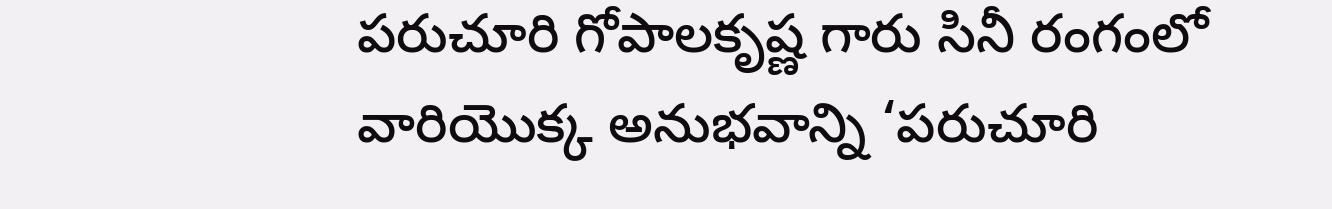పరుచూరి గోపాలకృష్ణ గారు సినీ రంగంలో వారియొక్క అనుభవాన్ని ‘పరుచూరి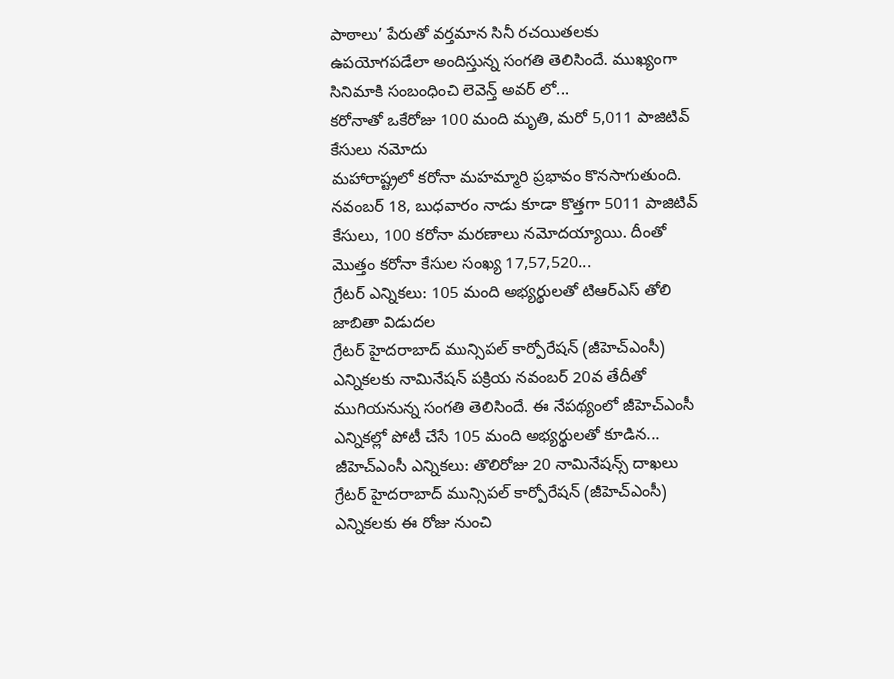పాఠాలు’ పేరుతో వర్తమాన సినీ రచయితలకు ఉపయోగపడేలా అందిస్తున్న సంగతి తెలిసిందే. ముఖ్యంగా సినిమాకి సంబంధించి లెవెన్త్ అవర్ లో...
కరోనాతో ఒకేరోజు 100 మంది మృతి, మరో 5,011 పాజిటివ్ కేసులు నమోదు
మహారాష్ట్రలో కరోనా మహమ్మారి ప్రభావం కొనసాగుతుంది. నవంబర్ 18, బుధవారం నాడు కూడా కొత్తగా 5011 పాజిటివ్ కేసులు, 100 కరోనా మరణాలు నమోదయ్యాయి. దీంతో మొత్తం కరోనా కేసుల సంఖ్య 17,57,520...
గ్రేటర్ ఎన్నికలు: 105 మంది అభ్యర్థులతో టిఆర్ఎస్ తోలి జాబితా విడుదల
గ్రేటర్ హైదరాబాద్ మున్సిపల్ కార్పోరేషన్ (జీహెచ్ఎంసీ) ఎన్నికలకు నామినేషన్ పక్రియ నవంబర్ 20వ తేదీతో ముగియనున్న సంగతి తెలిసిందే. ఈ నేపథ్యంలో జీహెచ్ఎంసీ ఎన్నికల్లో పోటీ చేసే 105 మంది అభ్యర్థులతో కూడిన...
జీహెచ్ఎంసీ ఎన్నికలు: తొలిరోజు 20 నామినేషన్స్ దాఖలు
గ్రేటర్ హైదరాబాద్ మున్సిపల్ కార్పోరేషన్ (జీహెచ్ఎంసీ) ఎన్నికలకు ఈ రోజు నుంచి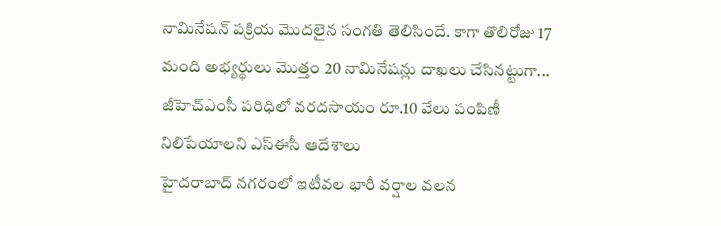నామినేషన్ పక్రియ మొదలైన సంగతి తెలిసిందే. కాగా తొలిరోజు 17 మంది అభ్యర్థులు మొత్తం 20 నామినేషన్లు దాఖలు చేసినట్టుగా...
జీహెచ్ఎంసీ పరిధిలో వరదసాయం రూ.10 వేలు పంపిణీ నిలిపేయాలని ఎస్ఈసీ ఆదేశాలు
హైదరాబాద్ నగరంలో ఇటీవల భారీ వర్షాల వలన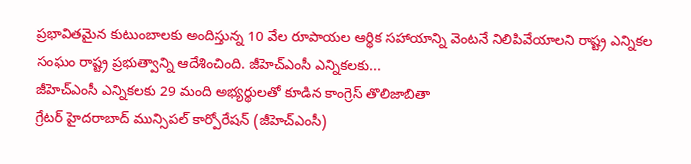ప్రభావితమైన కుటుంబాలకు అందిస్తున్న 10 వేల రూపాయల ఆర్థిక సహాయాన్ని వెంటనే నిలిపివేయాలని రాష్ట్ర ఎన్నికల సంఘం రాష్ట్ర ప్రభుత్వాన్ని ఆదేశించింది. జీహెచ్ఎంసీ ఎన్నికలకు...
జీహెచ్ఎంసీ ఎన్నికలకు 29 మంది అభ్యర్థులతో కూడిన కాంగ్రెస్ తొలిజాబితా
గ్రేటర్ హైదరాబాద్ మున్సిపల్ కార్పోరేషన్ (జీహెచ్ఎంసీ)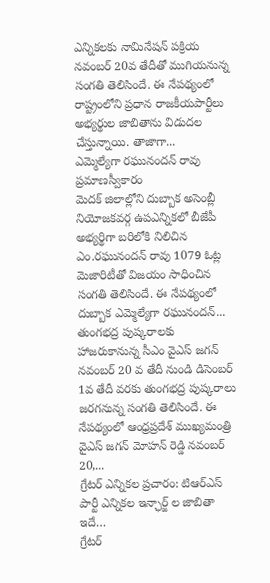ఎన్నికలకు నామినేషన్ పక్రియ నవంబర్ 20వ తేదీతో ముగియనున్న సంగతి తెలిసిందే. ఈ నేపథ్యంలో రాష్ట్రంలోని ప్రధాన రాజకీయపార్టీలు అభ్యర్థుల జాబితాను విడుదల చేస్తున్నాయి. తాజాగా...
ఎమ్మెల్యేగా రఘునందన్ రావు ప్రమాణస్వీకారం
మెదక్ జిలాల్లోని దుబ్బాక అసెంబ్లీ నియోజకవర్గ ఉపఎన్నికలో బీజేపీ అభ్యర్థిగా బరిలోకి నిలిచిన ఎం.రఘునందన్ రావు 1079 ఓట్ల మెజారిటీతో విజయం సాధించిన సంగతి తెలిసిందే. ఈ నేపథ్యంలో దుబ్బాక ఎమ్మెల్యేగా రఘునందన్...
తుంగభద్ర పుష్కరాలకు హాజరుకానున్న సీఎం వైఎస్ జగన్
నవంబర్ 20 వ తేదీ నుండి డిసెంబర్ 1వ తేదీ వరకు తుంగభద్ర పుష్కరాలు జరగనున్న సంగతి తెలిసిందే. ఈ నేపథ్యంలో ఆంధ్రప్రదేశ్ ముఖ్యమంత్రి వైఎస్ జగన్ మోహన్ రెడ్డి నవంబర్ 20,...
గ్రేటర్ ఎన్నికల ప్రచారం: టిఆర్ఎస్ పార్టీ ఎన్నికల ఇన్ఛార్జ్ ల జాబితా ఇదే…
గ్రేటర్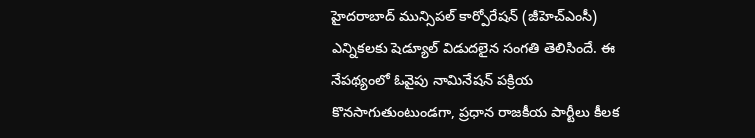హైదరాబాద్ మున్సిపల్ కార్పోరేషన్ (జీహెచ్ఎంసీ) ఎన్నికలకు షెడ్యూల్ విడుదలైన సంగతి తెలిసిందే. ఈ నేపథ్యంలో ఓవైపు నామినేషన్ పక్రియ కొనసాగుతుంటుండగా, ప్రధాన రాజకీయ పార్టీలు కీలక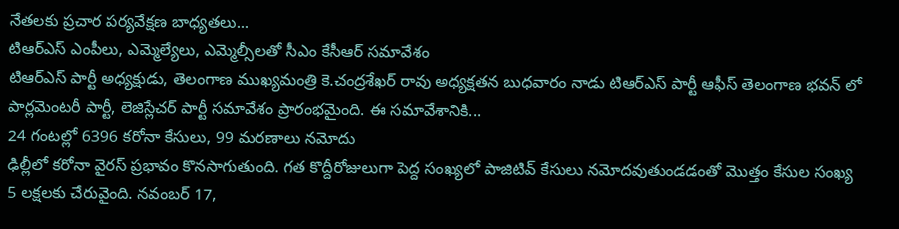నేతలకు ప్రచార పర్యవేక్షణ బాధ్యతలు...
టిఆర్ఎస్ ఎంపీలు, ఎమ్మెల్యేలు, ఎమ్మెల్సీలతో సీఎం కేసీఆర్ సమావేశం
టిఆర్ఎస్ పార్టీ అధ్యక్షుడు, తెలంగాణ ముఖ్యమంత్రి కె.చంద్రశేఖర్ రావు అధ్యక్షతన బుధవారం నాడు టిఆర్ఎస్ పార్టీ ఆఫీస్ తెలంగాణ భవన్ లో పార్లమెంటరీ పార్టీ, లెజిస్లేచర్ పార్టీ సమావేశం ప్రారంభమైంది. ఈ సమావేశానికి...
24 గంటల్లో 6396 కరోనా కేసులు, 99 మరణాలు నమోదు
ఢిల్లీలో కరోనా వైరస్ ప్రభావం కొనసాగుతుంది. గత కొద్దీరోజులుగా పెద్ద సంఖ్యలో పాజిటివ్ కేసులు నమోదవుతుండడంతో మొత్తం కేసుల సంఖ్య 5 లక్షలకు చేరువైంది. నవంబర్ 17,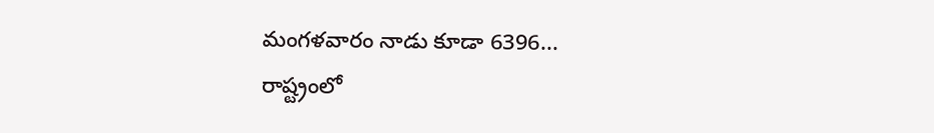మంగళవారం నాడు కూడా 6396...
రాష్ట్రంలో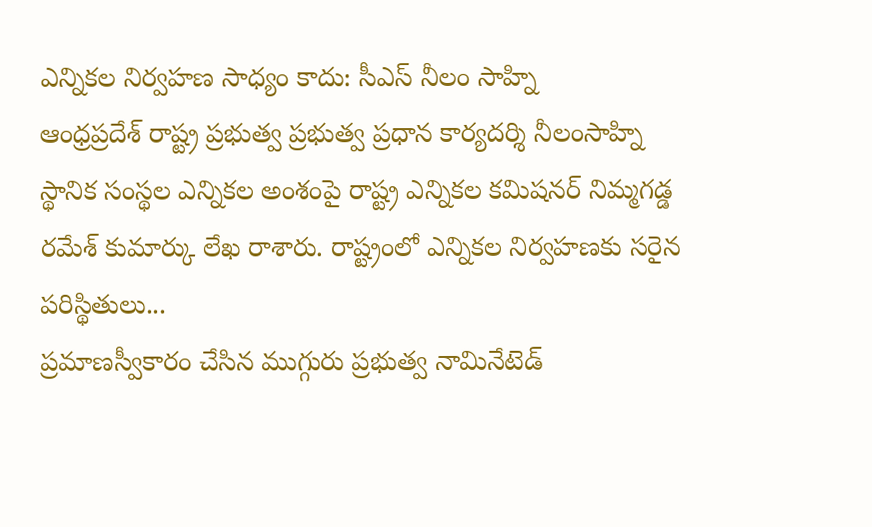ఎన్నికల నిర్వహణ సాధ్యం కాదు: సీఎస్ నీలం సాహ్ని
ఆంధ్రప్రదేశ్ రాష్ట్ర ప్రభుత్వ ప్రభుత్వ ప్రధాన కార్యదర్శి నీలంసాహ్ని స్థానిక సంస్థల ఎన్నికల అంశంపై రాష్ట్ర ఎన్నికల కమిషనర్ నిమ్మగడ్డ రమేశ్ కుమార్కు లేఖ రాశారు. రాష్ట్రంలో ఎన్నికల నిర్వహణకు సరైన పరిస్థితులు...
ప్రమాణస్వీకారం చేసిన ముగ్గురు ప్రభుత్వ నామినేటెడ్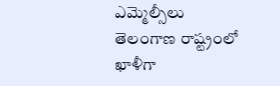ఎమ్మెల్సీలు
తెలంగాణ రాష్ట్రంలో ఖాళీగా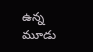ఉన్న మూడు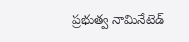ప్రభుత్వ నామినేటెడ్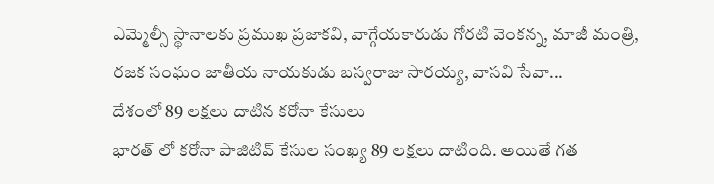ఎమ్మెల్సీ స్థానాలకు ప్రముఖ ప్రజాకవి, వాగ్గేయకారుడు గోరటి వెంకన్న, మాజీ మంత్రి, రజక సంఘం జాతీయ నాయకుడు బస్వరాజు సారయ్య, వాసవి సేవా...
దేశంలో 89 లక్షలు దాటిన కరోనా కేసులు
భారత్ లో కరోనా పాజిటివ్ కేసుల సంఖ్య 89 లక్షలు దాటింది. అయితే గత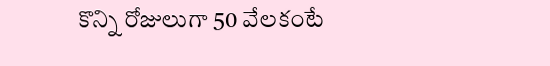కొన్ని రోజులుగా 50 వేలకంటే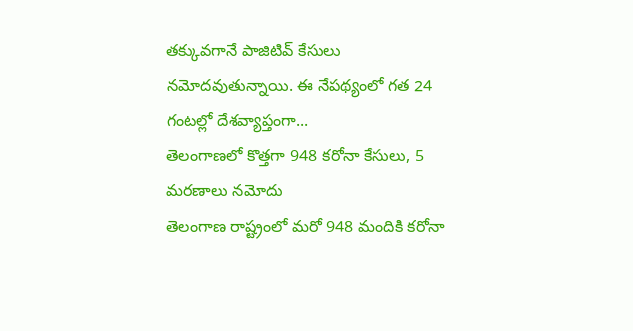తక్కువగానే పాజిటివ్ కేసులు నమోదవుతున్నాయి. ఈ నేపథ్యంలో గత 24 గంటల్లో దేశవ్యాప్తంగా...
తెలంగాణలో కొత్తగా 948 కరోనా కేసులు, 5 మరణాలు నమోదు
తెలంగాణ రాష్ట్రంలో మరో 948 మందికి కరోనా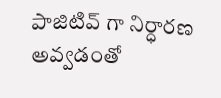పాజిటివ్ గా నిర్ధారణ అవ్వడంతో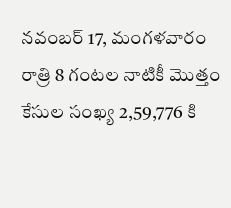నవంబర్ 17, మంగళవారం రాత్రి 8 గంటల నాటికీ మొత్తం కేసుల సంఖ్య 2,59,776 కి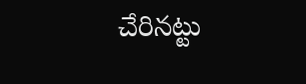చేరినట్టు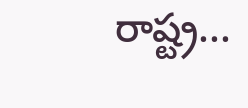రాష్ట్ర...